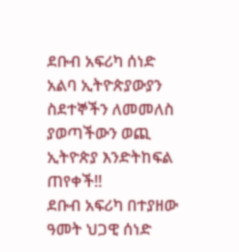ደቡብ አፍሪካ ሰነድ አልባ ኢትዮጵያውያን ስደተኞችን ለመመለስ ያወጣችውን ወጪ ኢትዮጵያ እንድትከፍል ጠየቀች‼
ደቡብ አፍሪካ በተያዘው ዓመት ህጋዊ ሰነድ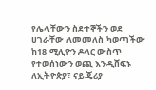የሌላቸውን ስደተኞችን ወደ ሀገራቸው ለመመለስ ካወጣችው ከ18 ሚሊዮን ዶላር ውስጥ የተወሰነውን ወጪ እንዲሸፍኑ ለኢትዮጵያ፣ ናይጄሪያ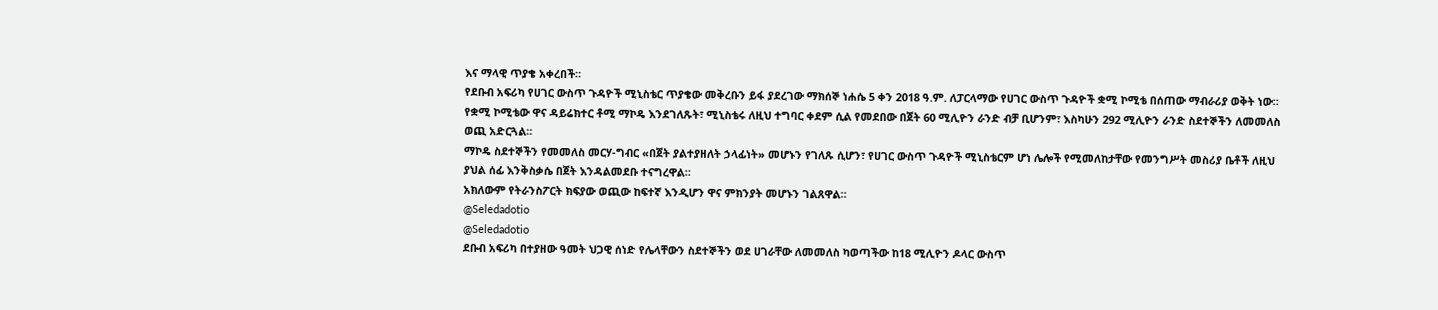እና ማላዊ ጥያቄ አቀረበች።
የደቡብ አፍሪካ የሀገር ውስጥ ጉዳዮች ሚኒስቴር ጥያቄው መቅረቡን ይፋ ያደረገው ማክሰኞ ነሐሴ 5 ቀን 2018 ዓ.ም. ለፓርላማው የሀገር ውስጥ ጉዳዮች ቋሚ ኮሚቴ በሰጠው ማብራሪያ ወቅት ነው።
የቋሚ ኮሚቴው ዋና ዳይሬክተር ቶሚ ማኮዴ እንደገለጹት፣ ሚኒስቴሩ ለዚህ ተግባር ቀደም ሲል የመደበው በጀት 60 ሚሊዮን ራንድ ብቻ ቢሆንም፣ እስካሁን 292 ሚሊዮን ራንድ ስደተኞችን ለመመለስ ወጪ አድርጓል።
ማኮዴ ስደተኞችን የመመለስ መርሃ-ግብር «በጀት ያልተያዘለት ኃላፊነት» መሆኑን የገለጹ ሲሆን፣ የሀገር ውስጥ ጉዳዮች ሚኒስቴርም ሆነ ሌሎች የሚመለከታቸው የመንግሥት መስሪያ ቤቶች ለዚህ ያህል ሰፊ እንቅስቃሴ በጀት እንዳልመደቡ ተናግረዋል።
አክለውም የትራንስፖርት ክፍያው ወጪው ከፍተኛ እንዲሆን ዋና ምክንያት መሆኑን ገልጸዋል።
@Seledadotio
@Seledadotio
ደቡብ አፍሪካ በተያዘው ዓመት ህጋዊ ሰነድ የሌላቸውን ስደተኞችን ወደ ሀገራቸው ለመመለስ ካወጣችው ከ18 ሚሊዮን ዶላር ውስጥ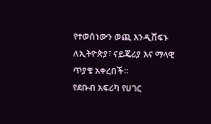የተወሰነውን ወጪ እንዲሸፍኑ ለኢትዮጵያ፣ ናይጄሪያ እና ማላዊ ጥያቄ አቀረበች።
የደቡብ አፍሪካ የሀገር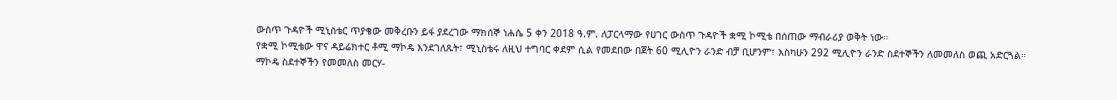ውስጥ ጉዳዮች ሚኒስቴር ጥያቄው መቅረቡን ይፋ ያደረገው ማክሰኞ ነሐሴ 5 ቀን 2018 ዓ.ም. ለፓርላማው የሀገር ውስጥ ጉዳዮች ቋሚ ኮሚቴ በሰጠው ማብራሪያ ወቅት ነው።
የቋሚ ኮሚቴው ዋና ዳይሬክተር ቶሚ ማኮዴ እንደገለጹት፣ ሚኒስቴሩ ለዚህ ተግባር ቀደም ሲል የመደበው በጀት 60 ሚሊዮን ራንድ ብቻ ቢሆንም፣ እስካሁን 292 ሚሊዮን ራንድ ስደተኞችን ለመመለስ ወጪ አድርጓል።
ማኮዴ ስደተኞችን የመመለስ መርሃ-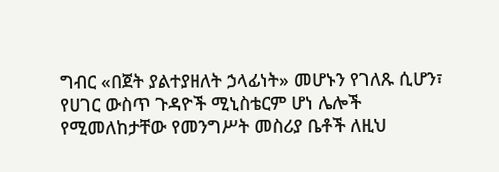ግብር «በጀት ያልተያዘለት ኃላፊነት» መሆኑን የገለጹ ሲሆን፣ የሀገር ውስጥ ጉዳዮች ሚኒስቴርም ሆነ ሌሎች የሚመለከታቸው የመንግሥት መስሪያ ቤቶች ለዚህ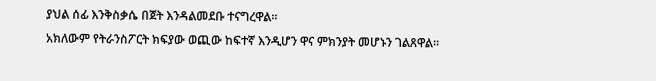ያህል ሰፊ እንቅስቃሴ በጀት እንዳልመደቡ ተናግረዋል።
አክለውም የትራንስፖርት ክፍያው ወጪው ከፍተኛ እንዲሆን ዋና ምክንያት መሆኑን ገልጸዋል።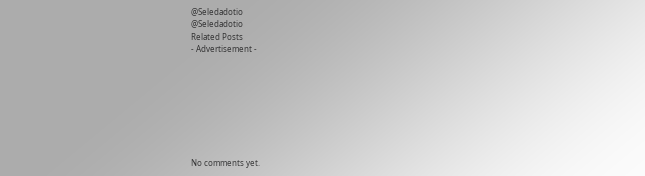@Seledadotio
@Seledadotio
Related Posts
- Advertisement -








No comments yet.